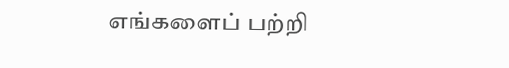எங்களைப் பற்றி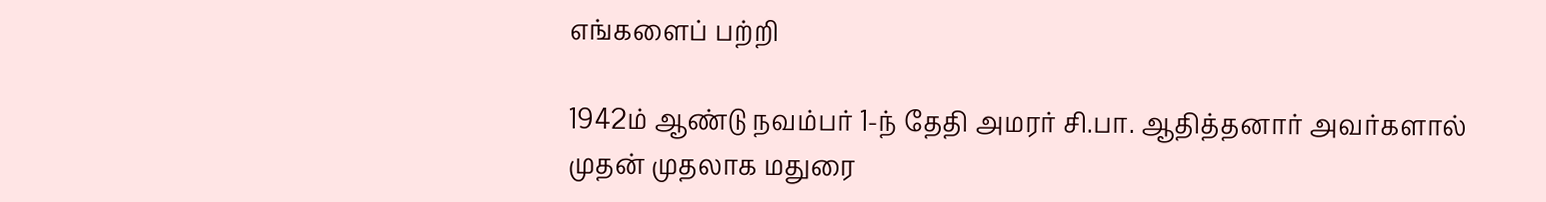எங்களைப் பற்றி

1942ம் ஆண்டு நவம்பர் 1-ந் தேதி அமரர் சி.பா. ஆதித்தனார் அவர்களால் முதன் முதலாக மதுரை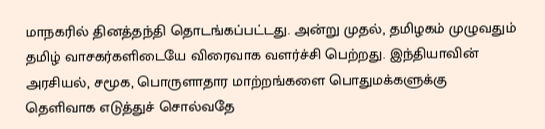மாநகரில் தினத்தந்தி தொடங்கப்பட்டது. அன்று முதல், தமிழகம் முழுவதும் தமிழ் வாசகர்களிடையே விரைவாக வளர்ச்சி பெற்றது. இந்தியாவின் அரசியல், சமூக, பொருளாதார மாற்றங்களை பொதுமக்களுக்கு தெளிவாக எடுத்துச் சொல்வதே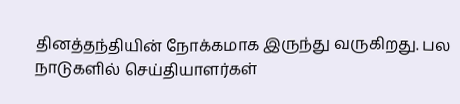தினத்தந்தியின் நோக்கமாக இருந்து வருகிறது. பல நாடுகளில் செய்தியாளர்கள்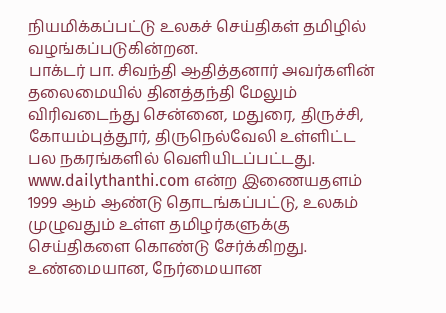நியமிக்கப்பட்டு உலகச் செய்திகள் தமிழில் வழங்கப்படுகின்றன.
பாக்டர் பா. சிவந்தி ஆதித்தனார் அவர்களின் தலைமையில் தினத்தந்தி மேலும் விரிவடைந்து சென்னை, மதுரை, திருச்சி, கோயம்புத்தூர், திருநெல்வேலி உள்ளிட்ட பல நகரங்களில் வெளியிடப்பட்டது. www.dailythanthi.com என்ற இணையதளம் 1999 ஆம் ஆண்டு தொடங்கப்பட்டு, உலகம் முழுவதும் உள்ள தமிழர்களுக்கு செய்திகளை கொண்டு சேர்க்கிறது. உண்மையான, நேர்மையான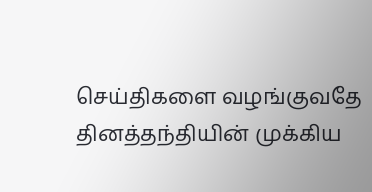செய்திகளை வழங்குவதே தினத்தந்தியின் முக்கிய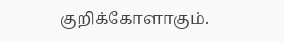குறிக்கோளாகும்.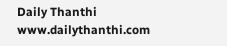Daily Thanthi
www.dailythanthi.com